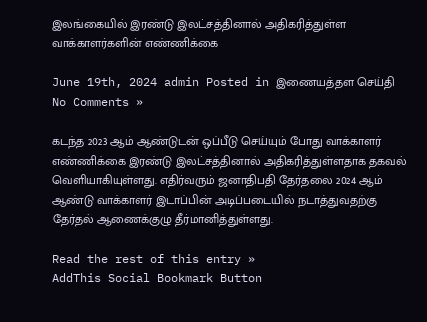இலங்கையில் இரண்டு இலட்சத்தினால் அதிகரித்துள்ள வாக்காளர்களின் எண்ணிக்கை

June 19th, 2024 admin Posted in இணையத்தள செய்தி No Comments »

கடந்த 2023 ஆம் ஆண்டுடன் ஒப்பீடு செய்யும் போது வாக்காளர் எண்ணிக்கை இரண்டு இலட்சத்தினால் அதிகரித்துள்ளதாக தகவல் வெளியாகியுள்ளது. எதிர்வரும் ஜனாதிபதி தேர்தலை 2024 ஆம் ஆண்டு வாக்காளர் இடாப்பின் அடிப்படையில் நடாத்துவதற்கு தேர்தல் ஆணைக்குழு தீர்மானித்துள்ளது.

Read the rest of this entry »
AddThis Social Bookmark Button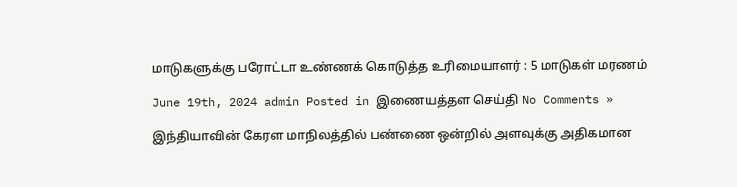மாடுகளுக்கு பரோட்டா உண்ணக் கொடுத்த உரிமையாளர் : 5 மாடுகள் மரணம்

June 19th, 2024 admin Posted in இணையத்தள செய்தி No Comments »

இந்தியாவின் கேரள மாநிலத்தில் பண்ணை ஒன்றில் அளவுக்கு அதிகமான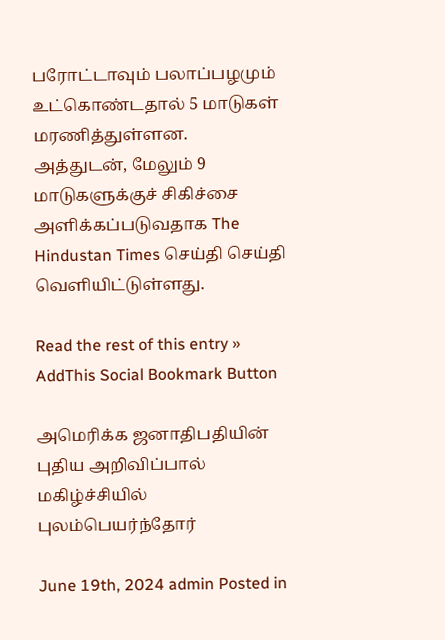பரோட்டாவும் பலாப்பழமும் உட்கொண்டதால் 5 மாடுகள் மரணித்துள்ளன. அத்துடன், மேலும் 9 மாடுகளுக்குச் சிகிச்சை அளிக்கப்படுவதாக The Hindustan Times செய்தி செய்தி வெளியிட்டுள்ளது.

Read the rest of this entry »
AddThis Social Bookmark Button

அமெரிக்க ஜனாதிபதியின் புதிய அறிவிப்பால் மகிழ்ச்சியில் புலம்பெயர்ந்தோர்

June 19th, 2024 admin Posted in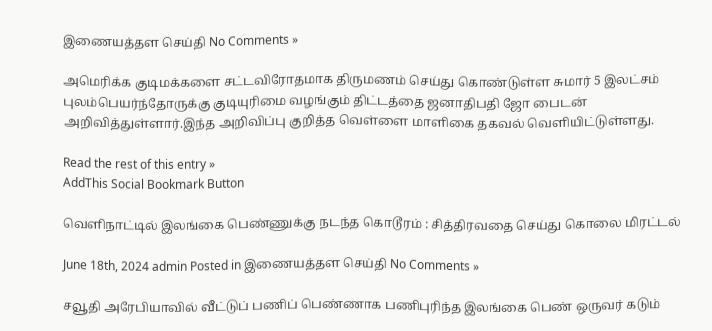இணையத்தள செய்தி No Comments »

அமெரிக்க குடிமக்களை சட்டவிரோதமாக திருமணம் செய்து கொண்டுள்ள சுமார் 5 இலட்சம் புலம்பெயர்ந்தோருக்கு குடியுரிமை வழங்கும் திட்டத்தை ஜனாதிபதி ஜோ பைடன் அறிவித்துள்ளார்.இந்த அறிவிப்பு குறித்த வெள்ளை மாளிகை தகவல் வெளியிட்டுள்ளது.

Read the rest of this entry »
AddThis Social Bookmark Button

வெளிநாட்டில் இலங்கை பெண்ணுக்கு நடந்த கொடூரம் : சித்திரவதை செய்து கொலை மிரட்டல்

June 18th, 2024 admin Posted in இணையத்தள செய்தி No Comments »

சவூதி அரேபியாவில் வீட்டுப் பணிப் பெண்ணாக பணிபுரிந்த இலங்கை பெண் ஒருவர் கடும்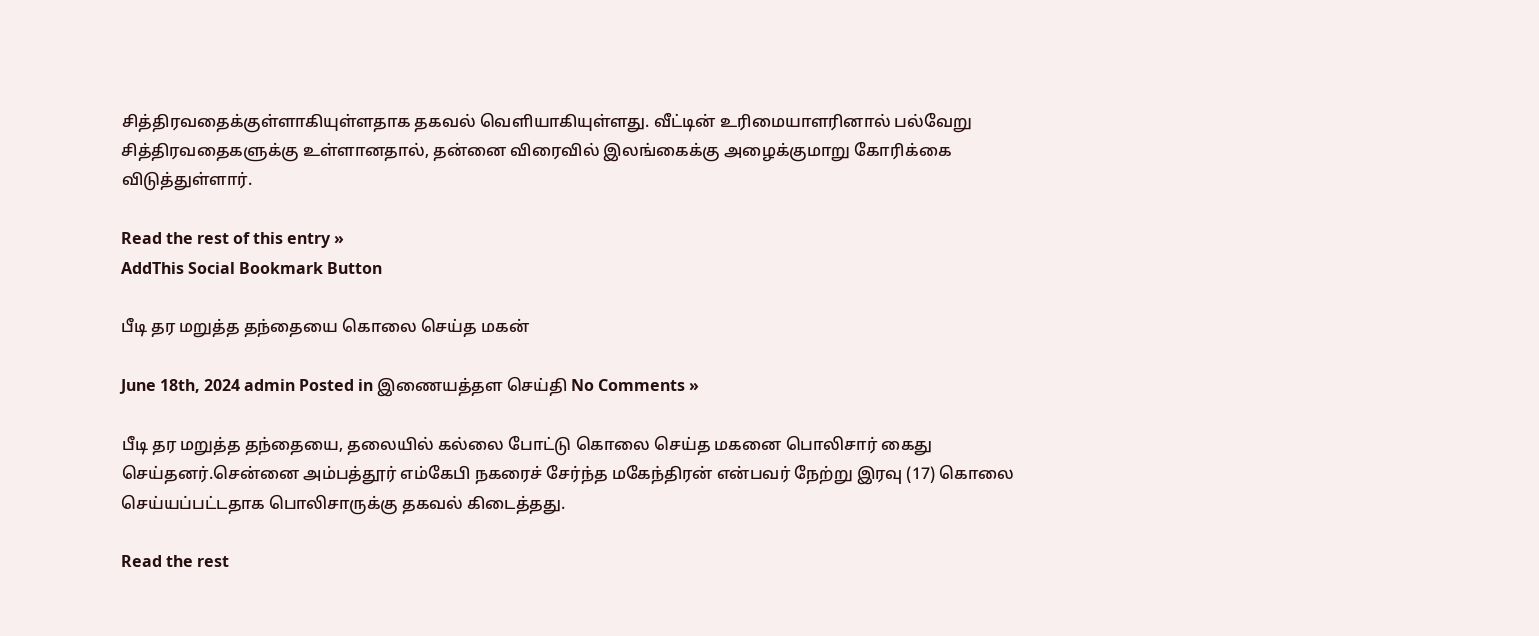சித்திரவதைக்குள்ளாகியுள்ளதாக தகவல் வெளியாகியுள்ளது. வீட்டின் உரிமையாளரினால் பல்வேறு சித்திரவதைகளுக்கு உள்ளானதால், தன்னை விரைவில் இலங்கைக்கு அழைக்குமாறு கோரிக்கை விடுத்துள்ளார்.

Read the rest of this entry »
AddThis Social Bookmark Button

பீடி தர மறுத்த தந்தையை கொலை செய்த மகன்

June 18th, 2024 admin Posted in இணையத்தள செய்தி No Comments »

பீடி தர மறுத்த தந்தையை, தலையில் கல்லை போட்டு கொலை செய்த மகனை பொலிசார் கைது செய்தனர்.சென்னை அம்பத்தூர் எம்கேபி நகரைச் சேர்ந்த மகேந்திரன் என்பவர் நேற்று இரவு (17) கொலை செய்யப்பட்டதாக பொலிசாருக்கு தகவல் கிடைத்தது.

Read the rest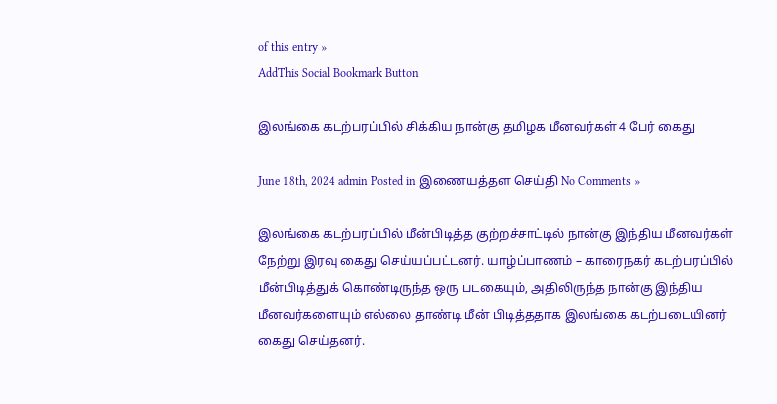of this entry »
AddThis Social Bookmark Button

இலங்கை கடற்பரப்பில் சிக்கிய நான்கு தமிழக மீனவர்கள் 4 பேர் கைது

June 18th, 2024 admin Posted in இணையத்தள செய்தி No Comments »

இலங்கை கடற்பரப்பில் மீன்பிடித்த குற்றச்சாட்டில் நான்கு இந்திய மீனவர்கள் நேற்று இரவு கைது செய்யப்பட்டனர். யாழ்ப்பாணம் – காரைநகர் கடற்பரப்பில் மீன்பிடித்துக் கொண்டிருந்த ஒரு படகையும், அதிலிருந்த நான்கு இந்திய மீனவர்களையும் எல்லை தாண்டி மீன் பிடித்ததாக இலங்கை கடற்படையினர் கைது செய்தனர்.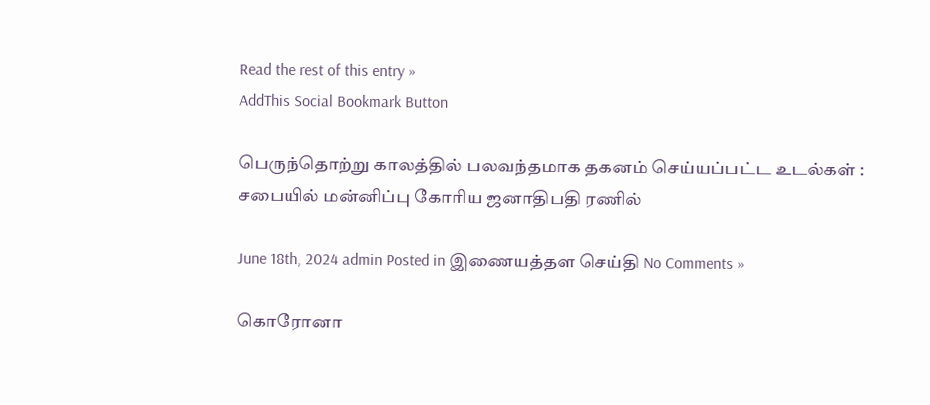Read the rest of this entry »
AddThis Social Bookmark Button

பெருந்தொற்று காலத்தில் பலவந்தமாக தகனம் செய்யப்பட்ட உடல்கள் : சபையில் மன்னிப்பு கோரிய ஜனாதிபதி ரணில்

June 18th, 2024 admin Posted in இணையத்தள செய்தி No Comments »

கொரோனா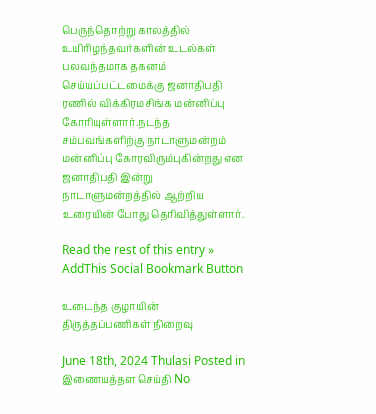பெருந்தொற்று காலத்தில் உயிரிழந்தவர்களின் உடல்கள் பலவந்தமாக தகனம் செய்யப்பட்டமைக்கு ஜனாதிபதி ரணில் விக்கிரமசிங்க மன்னிப்பு கோரியுள்ளார்.நடந்த சம்பவங்களிற்கு நாடாளுமன்றம் மன்னிப்பு கோரவிரும்புகின்றது என ஜனாதிபதி இன்று நாடாளுமன்றத்தில் ஆற்றிய உரையின் போது தெரிவித்துள்ளார்.

Read the rest of this entry »
AddThis Social Bookmark Button

உடைந்த குழாயின் திருத்தப்பணிகள் நிறைவு

June 18th, 2024 Thulasi Posted in இணையத்தள செய்தி No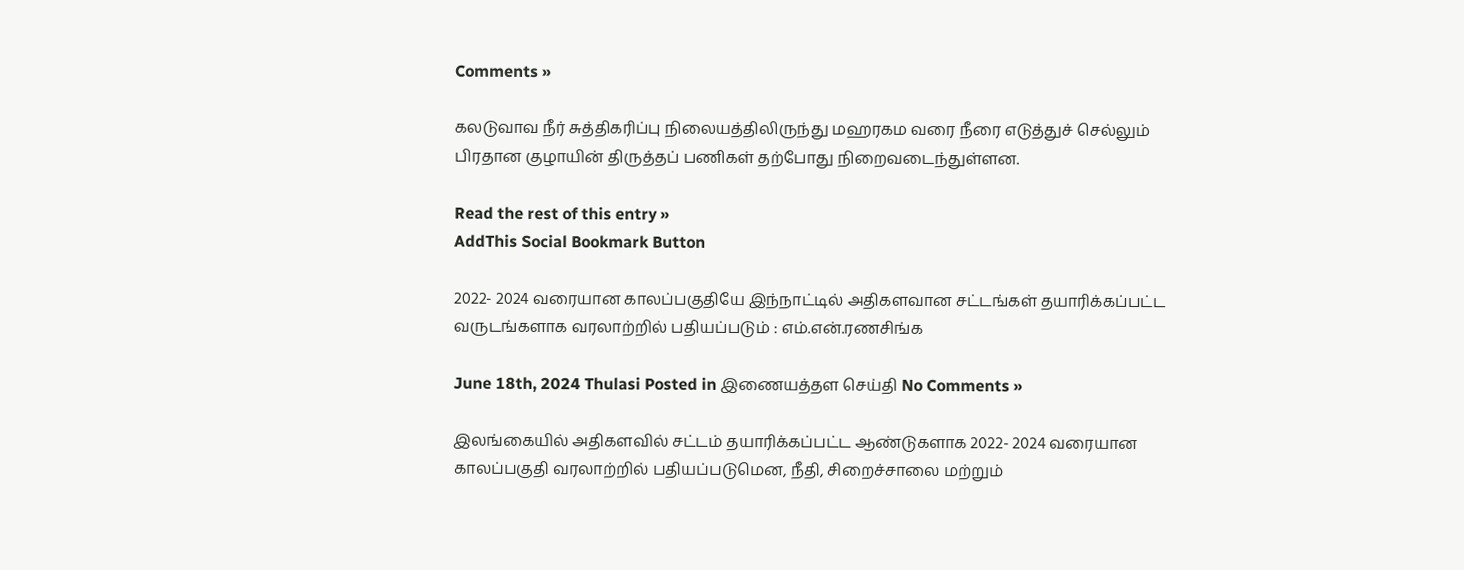Comments »

கலடுவாவ நீர் சுத்திகரிப்பு நிலையத்திலிருந்து மஹரகம வரை நீரை எடுத்துச் செல்லும் பிரதான குழாயின் திருத்தப் பணிகள் தற்போது நிறைவடைந்துள்ளன.

Read the rest of this entry »
AddThis Social Bookmark Button

2022- 2024 வரையான காலப்பகுதியே இந்நாட்டில் அதிகளவான சட்டங்கள் தயாரிக்கப்பட்ட வருடங்களாக வரலாற்றில் பதியப்படும் : எம்.என்.ரணசிங்க

June 18th, 2024 Thulasi Posted in இணையத்தள செய்தி No Comments »

இலங்கையில் அதிகளவில் சட்டம் தயாரிக்கப்பட்ட ஆண்டுகளாக 2022- 2024 வரையான காலப்பகுதி வரலாற்றில் பதியப்படுமென, நீதி, சிறைச்சாலை மற்றும்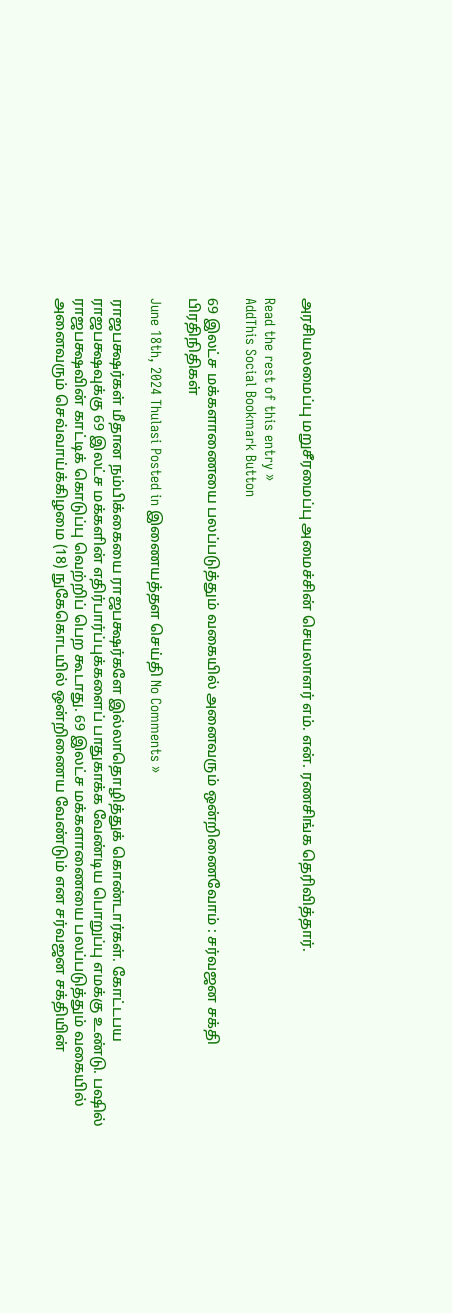அரசியலமைப்பு மறுசீரமைப்பு அமைச்சின் செயலாளர் எம். என். ரணசிங்க தெரிவித்தார்.

Read the rest of this entry »
AddThis Social Bookmark Button

69 இலட்ச மக்களாணையை பலப்படுத்தும் வகையில் அனைவரும் ஒன்றிணைவோம் : சர்வஜன சக்தி பிரதிநிதிகள்

June 18th, 2024 Thulasi Posted in இணையத்தள செய்தி No Comments »

ராஜபக்ஷர்கள் மீதான நம்பிக்கையை ராஜபக்ஷர்களே இல்லாதொழித்துக் கொண்டார்கள். கோட்டபய ராஜபக்ஷவுக்கு 69 இலட்ச மக்களின் எதிர்பார்ப்புக்களைப் பாதுகாக்க வேண்டிய பொறுப்பு எமக்கு உண்டு. பஷில் ராஜபக்ஷவின் காட்டிக் கொடுப்பு வெற்றிப் பெற கூடாது. 69 இலட்ச மக்களாணையை பலப்படுத்தும் வகையில் அனைவரும் செவ்வாய்க்கிழமை (18) நுகேகொடயில் ஒன்றிணைய வேண்டும் என சர்வஜன சக்தியின்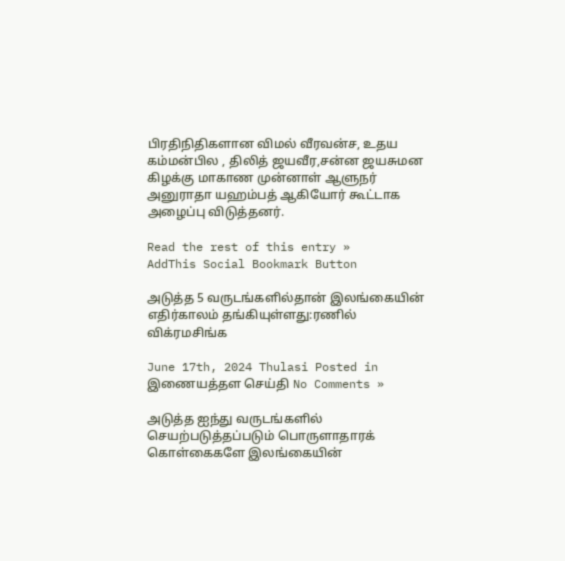பிரதிநிதிகளான விமல் வீரவன்ச, உதய கம்மன்பில , திலித் ஜயவீர,சன்ன ஜயசுமன கிழக்கு மாகாண முன்னாள் ஆளுநர் அனுராதா யஹம்பத் ஆகியோர் கூட்டாக அழைப்பு விடுத்தனர்.

Read the rest of this entry »
AddThis Social Bookmark Button

அடுத்த 5 வருடங்களில்தான் இலங்கையின் எதிர்காலம் தங்கியுள்ளது:ரணில் விக்ரமசிங்க

June 17th, 2024 Thulasi Posted in இணையத்தள செய்தி No Comments »

அடுத்த ஐந்து வருடங்களில் செயற்படுத்தப்படும் பொருளாதாரக் கொள்கைகளே இலங்கையின்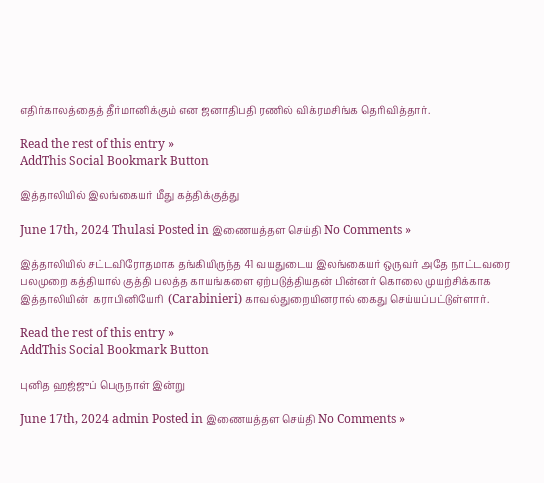எதிர்காலத்தைத் தீர்மானிக்கும் என ஜனாதிபதி ரணில் விக்ரமசிங்க தெரிவித்தார்.

Read the rest of this entry »
AddThis Social Bookmark Button

இத்தாலியில் இலங்கையர் மீது கத்திக்குத்து

June 17th, 2024 Thulasi Posted in இணையத்தள செய்தி No Comments »

இத்தாலியில் சட்டவிரோதமாக தங்கியிருந்த 41 வயதுடைய இலங்கையர் ஒருவர் அதே நாட்டவரை பலமுறை கத்தியால் குத்தி பலத்த காயங்களை ஏற்படுத்தியதன் பின்னர் கொலை முயற்சிக்காக இத்தாலியின்  கராபினியேரி  (Carabinieri) காவல்துறையினரால் கைது செய்யப்பட்டுள்ளார்.

Read the rest of this entry »
AddThis Social Bookmark Button

புனித ஹஜ்ஜுப் பெருநாள் இன்று

June 17th, 2024 admin Posted in இணையத்தள செய்தி No Comments »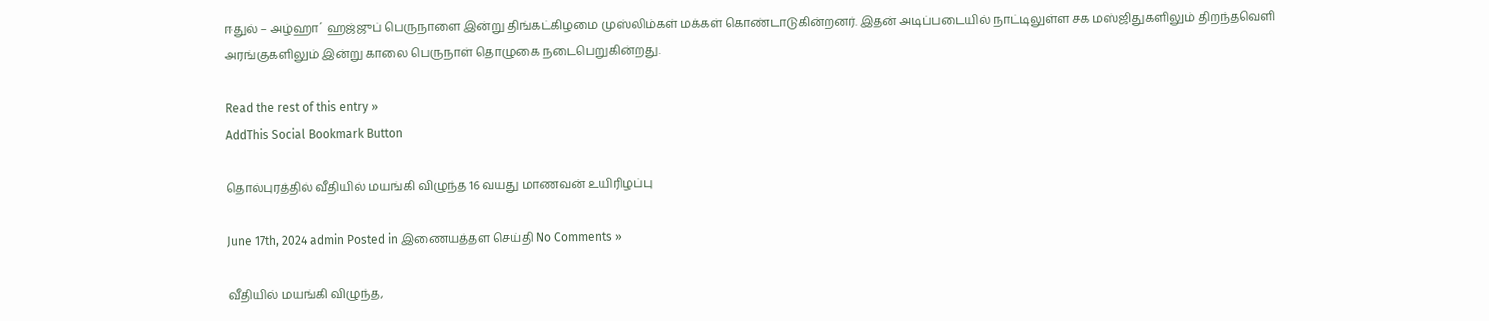ஈதுல் – அழ்ஹா´ ஹஜ்ஜுப் பெருநாளை இன்று திங்கட்கிழமை முஸ்லிம்கள் மக்கள் கொண்டாடுகின்றனர். இதன் அடிப்படையில் நாட்டிலுள்ள சக மஸ்ஜிதுகளிலும் திறந்தவெளி அரங்குகளிலும் இன்று காலை பெருநாள் தொழுகை நடைபெறுகின்றது.

Read the rest of this entry »
AddThis Social Bookmark Button

தொல்புரத்தில் வீதியில் மயங்கி விழுந்த 16 வயது மாணவன் உயிரிழப்பு

June 17th, 2024 admin Posted in இணையத்தள செய்தி No Comments »

வீதியில் மயங்கி விழுந்த,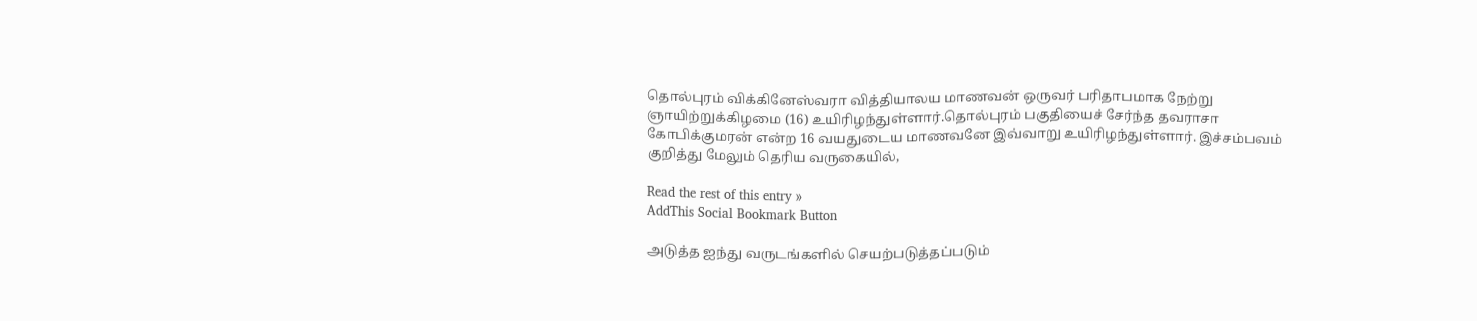தொல்புரம் விக்கினேஸ்வரா வித்தியாலய மாணவன் ஒருவர் பரிதாபமாக நேற்று ஞாயிற்றுக்கிழமை (16) உயிரிழந்துள்ளார்.தொல்புரம் பகுதியைச் சேர்ந்த தவராசா கோபிக்குமரன் என்ற 16 வயதுடைய மாணவனே இவ்வாறு உயிரிழந்துள்ளார். இச்சம்பவம் குறித்து மேலும் தெரிய வருகையில்,

Read the rest of this entry »
AddThis Social Bookmark Button

அடுத்த ஐந்து வருடங்களில் செயற்படுத்தப்படும்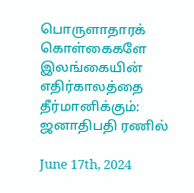பொருளாதாரக் கொள்கைகளே இலங்கையின் எதிர்காலத்தை தீர்மானிக்கும்: ஜனாதிபதி ரணில்

June 17th, 2024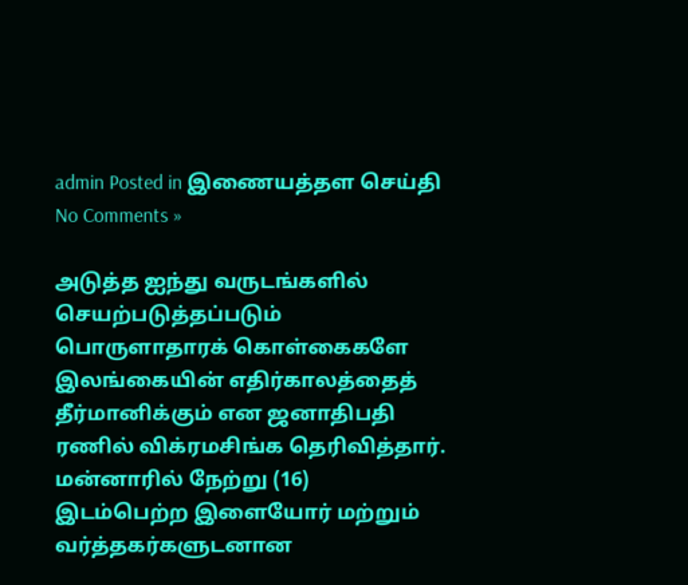admin Posted in இணையத்தள செய்தி No Comments »

அடுத்த ஐந்து வருடங்களில் செயற்படுத்தப்படும் பொருளாதாரக் கொள்கைகளே இலங்கையின் எதிர்காலத்தைத் தீர்மானிக்கும் என ஜனாதிபதி ரணில் விக்ரமசிங்க தெரிவித்தார். மன்னாரில் நேற்று (16) இடம்பெற்ற இளையோர் மற்றும் வர்த்தகர்களுடனான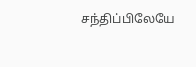சந்திப்பிலேயே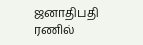ஜனாதிபதி ரணில்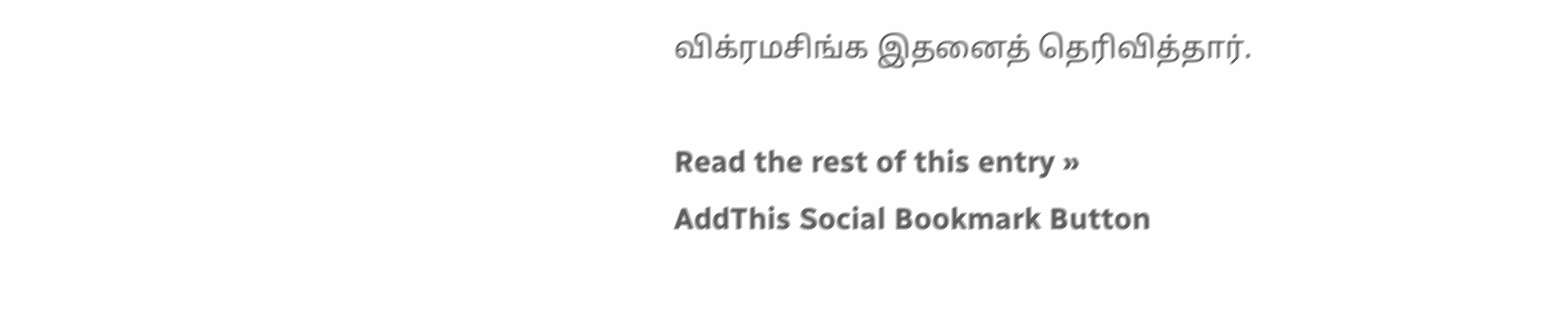விக்ரமசிங்க இதனைத் தெரிவித்தார்.

Read the rest of this entry »
AddThis Social Bookmark Button